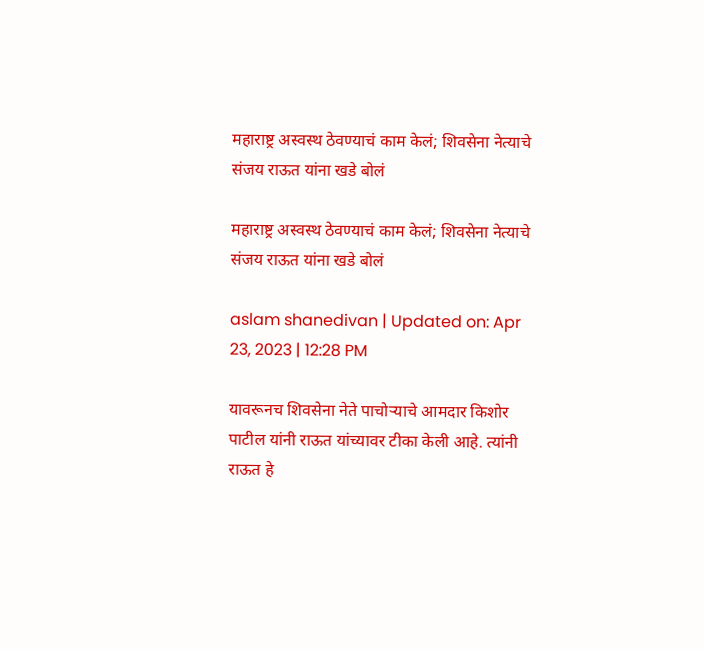महाराष्ट्र अस्वस्थ ठेवण्याचं काम केलं; शिवसेना नेत्याचे संजय राऊत यांना खडे बोलं

महाराष्ट्र अस्वस्थ ठेवण्याचं काम केलं; शिवसेना नेत्याचे संजय राऊत यांना खडे बोलं

aslam shanedivan | Updated on: Apr 23, 2023 | 12:28 PM

यावरूनच शिवसेना नेते पाचोऱ्याचे आमदार किशोर पाटील यांनी राऊत यांच्यावर टीका केली आहे. त्यांनी राऊत हे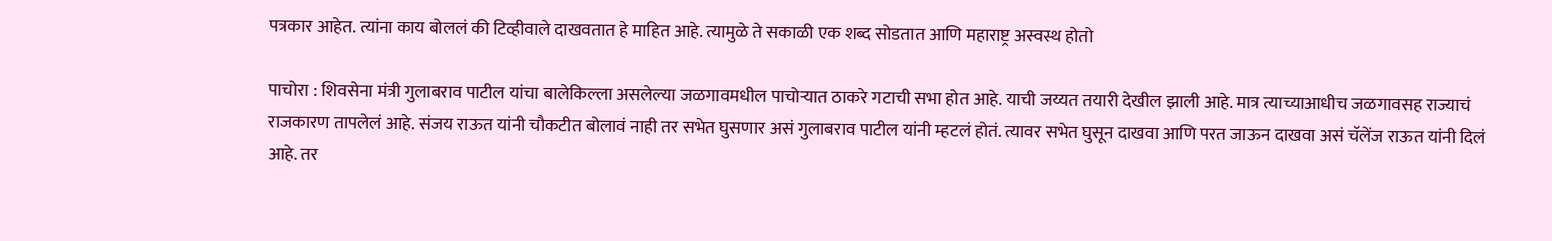पत्रकार आहेत. त्यांना काय बोललं की टिव्हीवाले दाखवतात हे माहित आहे. त्यामुळे ते सकाळी एक शब्द सोडतात आणि महाराष्ट्र अस्वस्थ होतो

पाचोरा : शिवसेना मंत्री गुलाबराव पाटील यांचा बालेकिल्ला असलेल्या जळगावमधील पाचोऱ्यात ठाकरे गटाची सभा होत आहे. याची जय्यत तयारी देखील झाली आहे. मात्र त्याच्याआधीच जळगावसह राज्याचं राजकारण तापलेलं आहे. संजय राऊत यांनी चौकटीत बोलावं नाही तर सभेत घुसणार असं गुलाबराव पाटील यांनी म्हटलं होतं. त्यावर सभेत घुसून दाखवा आणि परत जाऊन दाखवा असं चॅलेंज राऊत यांनी दिलं आहे. तर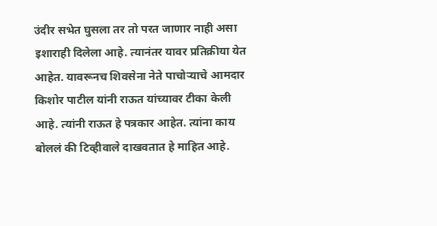उंदीर सभेत घुसला तर तो परत जाणार नाही असा इशाराही दिलेला आहे. त्यानंतर यावर प्रतिक्रीया येत आहेत. यावरूनच शिवसेना नेते पाचोऱ्याचे आमदार किशोर पाटील यांनी राऊत यांच्यावर टीका केली आहे. त्यांनी राऊत हे पत्रकार आहेत. त्यांना काय बोललं की टिव्हीवाले दाखवतात हे माहित आहे.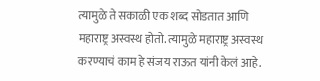त्यामुळे ते सकाळी एक शब्द सोडतात आणि महाराष्ट्र अस्वस्थ होतो. त्यामुळे महाराष्ट्र अस्वस्थ करण्याचं काम हे संजय राऊत यांनी केलं आहे.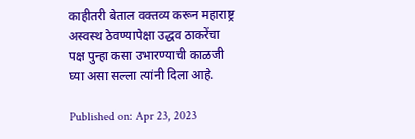काहीतरी बेताल वक्तव्य करून महाराष्ट्र अस्वस्थ ठेवण्यापेक्षा उद्धव ठाकरेंचा पक्ष पुन्हा कसा उभारण्याची काळजी घ्या असा सल्ला त्यांनी दिला आहे.

Published on: Apr 23, 2023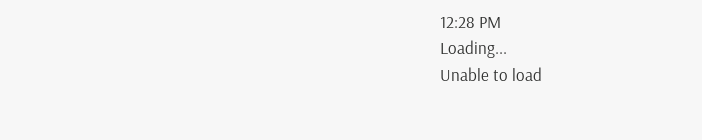12:28 PM
Loading...
Unable to load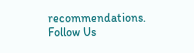recommendations.
Follow Us